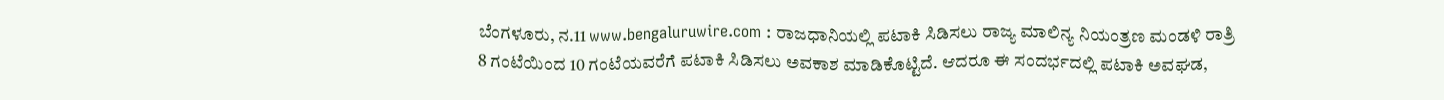ಬೆಂಗಳೂರು, ನ.11 www.bengaluruwire.com : ರಾಜಧಾನಿಯಲ್ಲಿ ಪಟಾಕಿ ಸಿಡಿಸಲು ರಾಜ್ಯ ಮಾಲಿನ್ಯ ನಿಯಂತ್ರಣ ಮಂಡಳಿ ರಾತ್ರಿ 8 ಗಂಟೆಯಿಂದ 10 ಗಂಟೆಯವರೆಗೆ ಪಟಾಕಿ ಸಿಡಿಸಲು ಅವಕಾಶ ಮಾಡಿಕೊಟ್ಟಿದೆ. ಆದರೂ ಈ ಸಂದರ್ಭದಲ್ಲಿ ಪಟಾಕಿ ಅವಘಡ,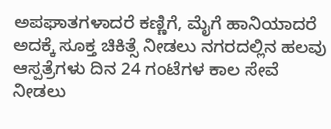ಅಪಘಾತಗಳಾದರೆ ಕಣ್ಣಿಗೆ, ಮೈಗೆ ಹಾನಿಯಾದರೆ ಅದಕ್ಕೆ ಸೂಕ್ತ ಚಿಕಿತ್ಸೆ ನೀಡಲು ನಗರದಲ್ಲಿನ ಹಲವು ಆಸ್ಪತ್ರೆಗಳು ದಿನ 24 ಗಂಟೆಗಳ ಕಾಲ ಸೇವೆ ನೀಡಲು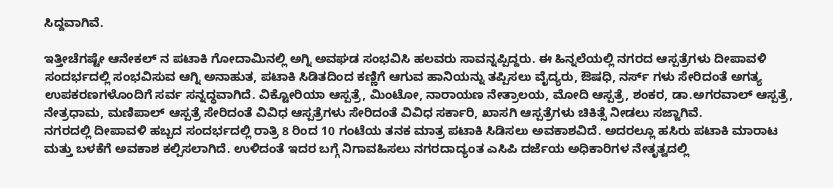ಸಿದ್ದವಾಗಿವೆ.

ಇತ್ತೀಚೆಗಷ್ಟೇ ಆನೇಕಲ್ ನ ಪಟಾಕಿ ಗೋದಾಮಿನಲ್ಲಿ ಅಗ್ನಿ ಅವಘಡ ಸಂಭವಿಸಿ ಹಲವರು ಸಾವನ್ನಪ್ಪಿದ್ದರು. ಈ ಹಿನ್ನಲೆಯಲ್ಲಿ ನಗರದ ಆಸ್ಪತ್ರೆಗಳು ದೀಪಾವಳಿ ಸಂದರ್ಭದಲ್ಲಿ ಸಂಭವಿಸುವ ಆಗ್ನಿ ಅನಾಹುತ, ಪಟಾಕಿ ಸಿಡಿತದಿಂದ ಕಣ್ಣಿಗೆ ಆಗುವ ಹಾನಿಯನ್ನು ತಪ್ಪಿಸಲು ವೈದ್ಯರು, ಔಷಧಿ, ನರ್ಸ್ ಗಳು ಸೇರಿದಂತೆ ಅಗತ್ಯ ಉಪಕರಣಗಳೊಂದಿಗೆ ಸರ್ವ ಸನ್ನದ್ಧವಾಗಿದೆ. ವಿಕ್ಟೋರಿಯಾ ಆಸ್ಪತ್ರೆ, ಮಿಂಟೋ, ನಾರಾಯಣ ನೇತ್ರಾಲಯ, ಮೋದಿ ಆಸ್ಪತ್ರೆ, ಶಂಕರ, ಡಾ.ಅಗರವಾಲ್ ಆಸ್ಪತ್ರೆ, ನೇತ್ರಧಾಮ, ಮಣಿಪಾಲ್ ಆಸ್ಪತ್ರೆ ಸೇರಿದಂತೆ ವಿವಿಧ ಆಸ್ಪತ್ರೆಗಳು ಸೇರಿದಂತೆ ವಿವಿಧ ಸರ್ಕಾರಿ, ಖಾಸಗಿ ಆಸ್ಪತ್ರೆಗಳು ಚಿಕಿತ್ಸೆ ನೀಡಲು ಸಜ್ಜಾಗಿವೆ.
ನಗರದಲ್ಲಿ ದೀಪಾವಳಿ ಹಬ್ಬದ ಸಂದರ್ಭದಲ್ಲಿ ರಾತ್ರಿ 8 ರಿಂದ 10 ಗಂಟೆಯ ತನಕ ಮಾತ್ರ ಪಟಾಕಿ ಸಿಡಿಸಲು ಅವಕಾಶವಿದೆ. ಅದರಲ್ಲೂ ಹಸಿರು ಪಟಾಕಿ ಮಾರಾಟ ಮತ್ತು ಬಳಕೆಗೆ ಅವಕಾಶ ಕಲ್ಪಿಸಲಾಗಿದೆ. ಉಳಿದಂತೆ ಇದರ ಬಗ್ಗೆ ನಿಗಾವಹಿಸಲು ನಗರದಾದ್ಯಂತ ಎಸಿಪಿ ದರ್ಜೆಯ ಅಧಿಕಾರಿಗಳ ನೇತೃತ್ವದಲ್ಲಿ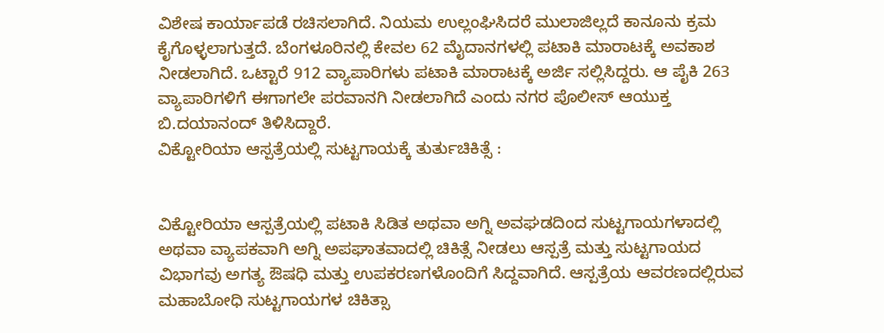ವಿಶೇಷ ಕಾರ್ಯಾಪಡೆ ರಚಿಸಲಾಗಿದೆ. ನಿಯಮ ಉಲ್ಲಂಘಿಸಿದರೆ ಮುಲಾಜಿಲ್ಲದೆ ಕಾನೂನು ಕ್ರಮ ಕೈಗೊಳ್ಳಲಾಗುತ್ತದೆ. ಬೆಂಗಳೂರಿನಲ್ಲಿ ಕೇವಲ 62 ಮೈದಾನಗಳಲ್ಲಿ ಪಟಾಕಿ ಮಾರಾಟಕ್ಕೆ ಅವಕಾಶ ನೀಡಲಾಗಿದೆ. ಒಟ್ಟಾರೆ 912 ವ್ಯಾಪಾರಿಗಳು ಪಟಾಕಿ ಮಾರಾಟಕ್ಕೆ ಅರ್ಜಿ ಸಲ್ಲಿಸಿದ್ದರು. ಆ ಪೈಕಿ 263 ವ್ಯಾಪಾರಿಗಳಿಗೆ ಈಗಾಗಲೇ ಪರವಾನಗಿ ನೀಡಲಾಗಿದೆ ಎಂದು ನಗರ ಪೊಲೀಸ್ ಆಯುಕ್ತ ಬಿ.ದಯಾನಂದ್ ತಿಳಿಸಿದ್ದಾರೆ.
ವಿಕ್ಟೋರಿಯಾ ಆಸ್ಪತ್ರೆಯಲ್ಲಿ ಸುಟ್ಟಗಾಯಕ್ಕೆ ತುರ್ತುಚಿಕಿತ್ಸೆ :


ವಿಕ್ಟೋರಿಯಾ ಆಸ್ಪತ್ರೆಯಲ್ಲಿ ಪಟಾಕಿ ಸಿಡಿತ ಅಥವಾ ಅಗ್ನಿ ಅವಘಡದಿಂದ ಸುಟ್ಟಗಾಯಗಳಾದಲ್ಲಿ ಅಥವಾ ವ್ಯಾಪಕವಾಗಿ ಅಗ್ನಿ ಅಪಘಾತವಾದಲ್ಲಿ ಚಿಕಿತ್ಸೆ ನೀಡಲು ಆಸ್ಪತ್ರೆ ಮತ್ತು ಸುಟ್ಟಗಾಯದ ವಿಭಾಗವು ಅಗತ್ಯ ಔಷಧಿ ಮತ್ತು ಉಪಕರಣಗಳೊಂದಿಗೆ ಸಿದ್ದವಾಗಿದೆ. ಆಸ್ಪತ್ರೆಯ ಆವರಣದಲ್ಲಿರುವ ಮಹಾಬೋಧಿ ಸುಟ್ಟಗಾಯಗಳ ಚಿಕಿತ್ಸಾ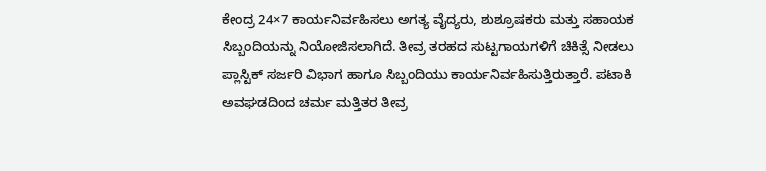ಕೇಂದ್ರ 24×7 ಕಾರ್ಯನಿರ್ವಹಿಸಲು ಅಗತ್ಯ ವೈದ್ಯರು, ಶುಶ್ರೂಷಕರು ಮತ್ತು ಸಹಾಯಕ ಸಿಬ್ಬಂದಿಯನ್ನು ನಿಯೋಜಿಸಲಾಗಿದೆ. ತೀವ್ರ ತರಹದ ಸುಟ್ಟಗಾಯಗಳಿಗೆ ಚಿಕಿತ್ಸೆ ನೀಡಲು ಪ್ಲಾಸ್ಟಿಕ್ ಸರ್ಜರಿ ವಿಭಾಗ ಹಾಗೂ ಸಿಬ್ಬಂದಿಯು ಕಾರ್ಯನಿರ್ವಹಿಸುತ್ತಿರುತ್ತಾರೆ. ಪಟಾಕಿ ಅವಘಡದಿಂದ ಚರ್ಮ ಮತ್ತಿತರ ತೀವ್ರ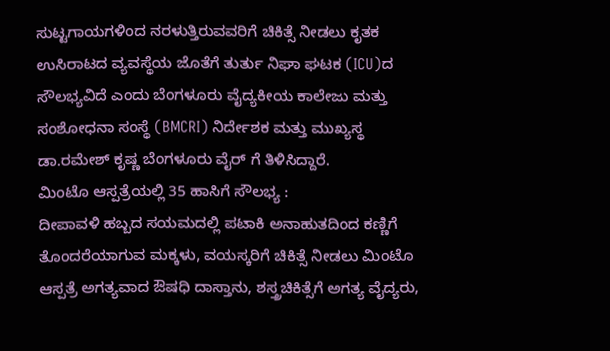ಸುಟ್ಟಗಾಯಗಳಿಂದ ನರಳುತ್ತಿರುವವರಿಗೆ ಚಿಕಿತ್ಸೆ ನೀಡಲು ಕೃತಕ ಉಸಿರಾಟದ ವ್ಯವಸ್ಥೆಯ ಜೊತೆಗೆ ತುರ್ತು ನಿಘಾ ಘಟಕ (ICU)ದ ಸೌಲಭ್ಯವಿದೆ ಎಂದು ಬೆಂಗಳೂರು ವೈದ್ಯಕೀಯ ಕಾಲೇಜು ಮತ್ತು ಸಂಶೋಧನಾ ಸಂಸ್ಥೆ (BMCRI) ನಿರ್ದೇಶಕ ಮತ್ತು ಮುಖ್ಯಸ್ಥ ಡಾ.ರಮೇಶ್ ಕೃಷ್ಣ ಬೆಂಗಳೂರು ವೈರ್ ಗೆ ತಿಳಿಸಿದ್ದಾರೆ.
ಮಿಂಟೊ ಆಸ್ಪತ್ರೆಯಲ್ಲಿ 35 ಹಾಸಿಗೆ ಸೌಲಭ್ಯ :
ದೀಪಾವಳಿ ಹಬ್ಬದ ಸಯಮದಲ್ಲಿ ಪಟಾಕಿ ಅನಾಹುತದಿಂದ ಕಣ್ಣಿಗೆ ತೊಂದರೆಯಾಗುವ ಮಕ್ಕಳು, ವಯಸ್ಕರಿಗೆ ಚಿಕಿತ್ಸೆ ನೀಡಲು ಮಿಂಟೊ ಆಸ್ಪತ್ರೆ ಅಗತ್ಯವಾದ ಔಷಧಿ ದಾಸ್ತಾನು, ಶಸ್ತ್ರಚಿಕಿತ್ಸೆಗೆ ಅಗತ್ಯ ವೈದ್ಯರು,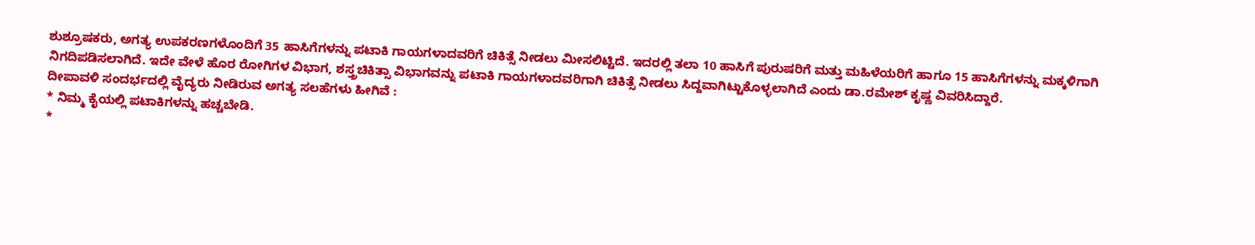ಶುಶ್ರೂಷಕರು, ಅಗತ್ಯ ಉಪಕರಣಗಳೊಂದಿಗೆ 35 ಹಾಸಿಗೆಗಳನ್ನು ಪಟಾಕಿ ಗಾಯಗಳಾದವರಿಗೆ ಚಿಕಿತ್ಸೆ ನೀಡಲು ಮೀಸಲಿಟ್ಟಿದೆ. ಇದರಲ್ಲಿ ತಲಾ 10 ಹಾಸಿಗೆ ಪುರುಷರಿಗೆ ಮತ್ತು ಮಹಿಳೆಯರಿಗೆ ಹಾಗೂ 15 ಹಾಸಿಗೆಗಳನ್ನು ಮಕ್ಕಳಿಗಾಗಿ ನಿಗದಿಪಡಿಸಲಾಗಿದೆ. ಇದೇ ವೇಳೆ ಹೊರ ರೋಗಿಗಳ ವಿಭಾಗ, ಶಸ್ತ್ರಚಿಕಿತ್ಸಾ ವಿಭಾಗವನ್ನು ಪಟಾಕಿ ಗಾಯಗಳಾದವರಿಗಾಗಿ ಚಿಕಿತ್ಸೆ ನೀಡಲು ಸಿದ್ದವಾಗಿಟ್ಟುಕೊಳ್ಳಲಾಗಿದೆ ಎಂದು ಡಾ.ರಮೇಶ್ ಕೃಷ್ಣ ವಿವರಿಸಿದ್ದಾರೆ.
ದೀಪಾವಳಿ ಸಂದರ್ಭದಲ್ಲಿ ವೈದ್ಯರು ನೀಡಿರುವ ಅಗತ್ಯ ಸಲಹೆಗಳು ಹೀಗಿವೆ :
* ನಿಮ್ಮ ಕೈಯಲ್ಲಿ ಪಟಾಕಿಗಳನ್ನು ಹಚ್ಚಬೇಡಿ.
*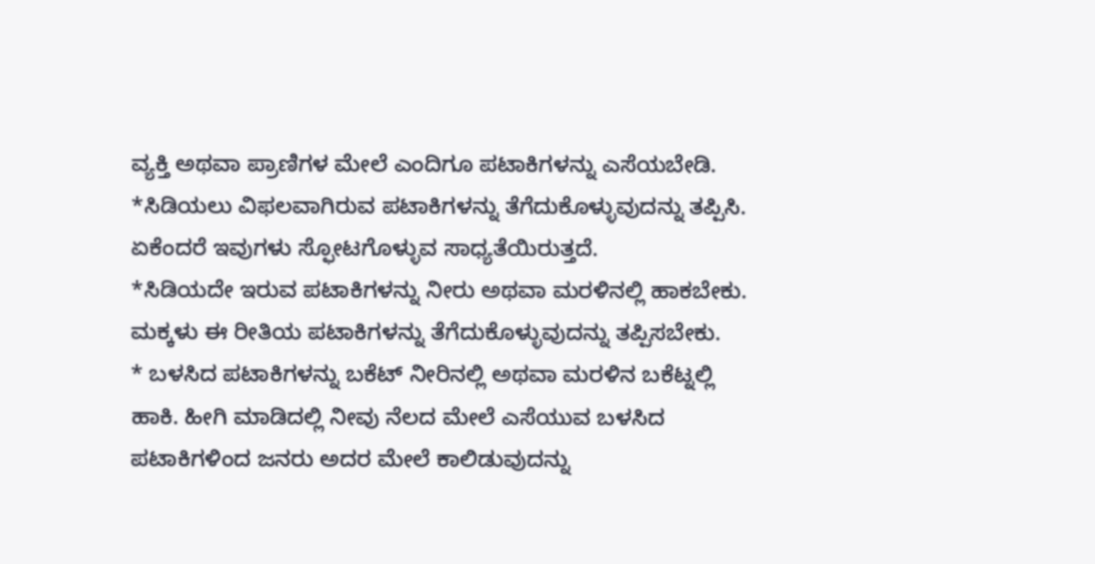ವ್ಯಕ್ತಿ ಅಥವಾ ಪ್ರಾಣಿಗಳ ಮೇಲೆ ಎಂದಿಗೂ ಪಟಾಕಿಗಳನ್ನು ಎಸೆಯಬೇಡಿ.
*ಸಿಡಿಯಲು ವಿಫಲವಾಗಿರುವ ಪಟಾಕಿಗಳನ್ನು ತೆಗೆದುಕೊಳ್ಳುವುದನ್ನು ತಪ್ಪಿಸಿ. ಏಕೆಂದರೆ ಇವುಗಳು ಸ್ಫೋಟಗೊಳ್ಳುವ ಸಾಧ್ಯತೆಯಿರುತ್ತದೆ.
*ಸಿಡಿಯದೇ ಇರುವ ಪಟಾಕಿಗಳನ್ನು ನೀರು ಅಥವಾ ಮರಳಿನಲ್ಲಿ ಹಾಕಬೇಕು. ಮಕ್ಕಳು ಈ ರೀತಿಯ ಪಟಾಕಿಗಳನ್ನು ತೆಗೆದುಕೊಳ್ಳುವುದನ್ನು ತಪ್ಪಿಸಬೇಕು.
* ಬಳಸಿದ ಪಟಾಕಿಗಳನ್ನು ಬಕೆಟ್ ನೀರಿನಲ್ಲಿ ಅಥವಾ ಮರಳಿನ ಬಕೆಟ್ನಲ್ಲಿ ಹಾಕಿ. ಹೀಗಿ ಮಾಡಿದಲ್ಲಿ ನೀವು ನೆಲದ ಮೇಲೆ ಎಸೆಯುವ ಬಳಸಿದ ಪಟಾಕಿಗಳಿಂದ ಜನರು ಅದರ ಮೇಲೆ ಕಾಲಿಡುವುದನ್ನು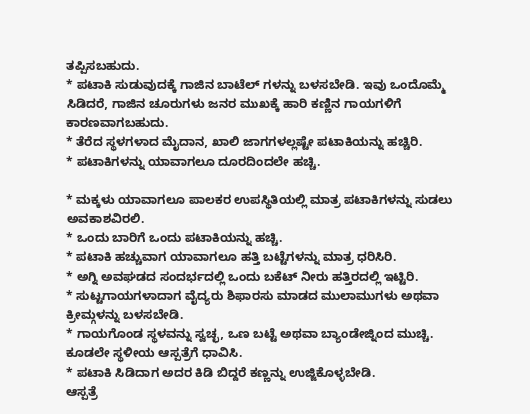ತಪ್ಪಿಸಬಹುದು.
* ಪಟಾಕಿ ಸುಡುವುದಕ್ಕೆ ಗಾಜಿನ ಬಾಟೆಲ್ ಗಳನ್ನು ಬಳಸಬೇಡಿ. ಇವು ಒಂದೊಮ್ಮೆ ಸಿಡಿದರೆ, ಗಾಜಿನ ಚೂರುಗಳು ಜನರ ಮುಖಕ್ಕೆ ಹಾರಿ ಕಣ್ಣಿನ ಗಾಯಗಳಿಗೆ ಕಾರಣವಾಗಬಹುದು.
* ತೆರೆದ ಸ್ಥಳಗಳಾದ ಮೈದಾನ, ಖಾಲಿ ಜಾಗಗಳಲ್ಲಷ್ಟೇ ಪಟಾಕಿಯನ್ನು ಹಚ್ಚಿರಿ.
* ಪಟಾಕಿಗಳನ್ನು ಯಾವಾಗಲೂ ದೂರದಿಂದಲೇ ಹಚ್ಚಿ.

* ಮಕ್ಕಳು ಯಾವಾಗಲೂ ಪಾಲಕರ ಉಪಸ್ಥಿತಿಯಲ್ಲಿ ಮಾತ್ರ ಪಟಾಕಿಗಳನ್ನು ಸುಡಲು ಅವಕಾಶವಿರಲಿ.
* ಒಂದು ಬಾರಿಗೆ ಒಂದು ಪಟಾಕಿಯನ್ನು ಹಚ್ಚಿ.
* ಪಟಾಕಿ ಹಚ್ಚುವಾಗ ಯಾವಾಗಲೂ ಹತ್ತಿ ಬಟ್ಟೆಗಳನ್ನು ಮಾತ್ರ ಧರಿಸಿರಿ.
* ಅಗ್ನಿ ಅವಘಡದ ಸಂದರ್ಭದಲ್ಲಿ ಒಂದು ಬಕೆಟ್ ನೀರು ಹತ್ತಿರದಲ್ಲಿ ಇಟ್ಟಿರಿ.
* ಸುಟ್ಟಗಾಯಗಳಾದಾಗ ವೈದ್ಯರು ಶಿಫಾರಸು ಮಾಡದ ಮುಲಾಮುಗಳು ಅಥವಾ ಕ್ರೀಮ್ಗಳನ್ನು ಬಳಸಬೇಡಿ.
* ಗಾಯಗೊಂಡ ಸ್ಥಳವನ್ನು ಸ್ವಚ್ಛ, ಒಣ ಬಟ್ಟೆ ಅಥವಾ ಬ್ಯಾಂಡೇಜ್ನಿಂದ ಮುಚ್ಚಿ. ಕೂಡಲೇ ಸ್ಥಳೀಯ ಆಸ್ಪತ್ರೆಗೆ ಧಾವಿಸಿ.
* ಪಟಾಕಿ ಸಿಡಿದಾಗ ಅದರ ಕಿಡಿ ಬಿದ್ದರೆ ಕಣ್ಣನ್ನು ಉಜ್ಜಿಕೊಳ್ಳಬೇಡಿ.
ಆಸ್ಪತ್ರೆ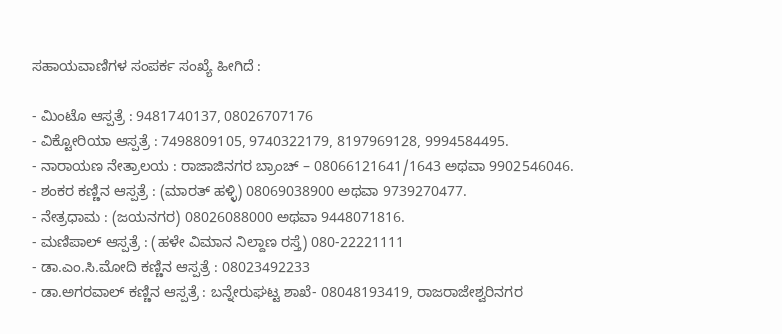ಸಹಾಯವಾಣಿಗಳ ಸಂಪರ್ಕ ಸಂಖ್ಯೆ ಹೀಗಿದೆ :

- ಮಿಂಟೊ ಆಸ್ಪತ್ರೆ : 9481740137, 08026707176
- ವಿಕ್ಟೋರಿಯಾ ಆಸ್ಪತ್ರೆ : 7498809105, 9740322179, 8197969128, 9994584495.
- ನಾರಾಯಣ ನೇತ್ರಾಲಯ : ರಾಜಾಜಿನಗರ ಬ್ರಾಂಚ್ – 08066121641/1643 ಅಥವಾ 9902546046.
- ಶಂಕರ ಕಣ್ಣಿನ ಆಸ್ಪತ್ರೆ : (ಮಾರತ್ ಹಳ್ಳಿ) 08069038900 ಅಥವಾ 9739270477.
- ನೇತ್ರಧಾಮ : (ಜಯನಗರ) 08026088000 ಅಥವಾ 9448071816.
- ಮಣಿಪಾಲ್ ಆಸ್ಪತ್ರೆ : (ಹಳೇ ವಿಮಾನ ನಿಲ್ದಾಣ ರಸ್ತೆ) 080-22221111
- ಡಾ.ಎಂ.ಸಿ.ಮೋದಿ ಕಣ್ಣಿನ ಆಸ್ಪತ್ರೆ : 08023492233
- ಡಾ.ಅಗರವಾಲ್ ಕಣ್ಣಿನ ಆಸ್ಪತ್ರೆ : ಬನ್ನೇರುಘಟ್ಟ ಶಾಖೆ- 08048193419, ರಾಜರಾಜೇಶ್ವರಿನಗರ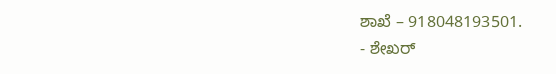ಶಾಖೆ – 918048193501.
- ಶೇಖರ್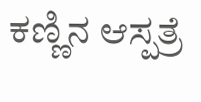ಕಣ್ಣಿನ ಆಸ್ಪತ್ರೆ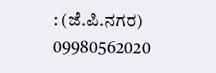: (ಜೆ.ಪಿ.ನಗರ) 09980562020